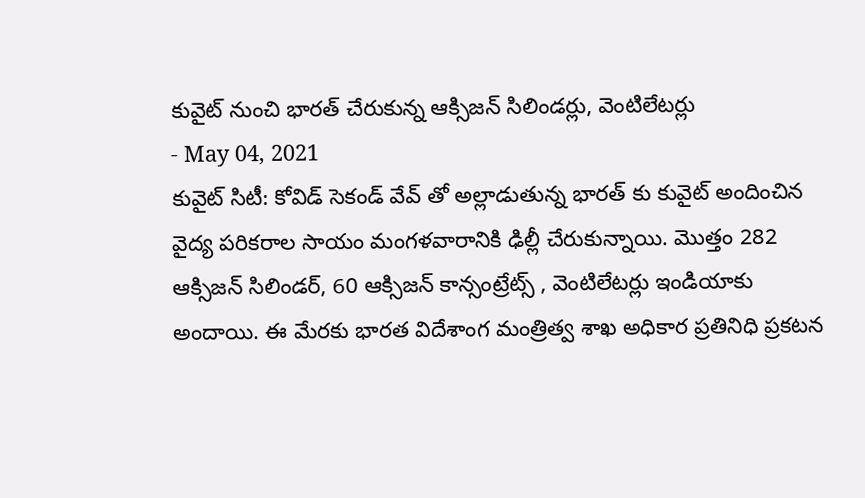కువైట్ నుంచి భారత్ చేరుకున్న ఆక్సిజన్ సిలిండర్లు, వెంటిలేటర్లు
- May 04, 2021
కువైట్ సిటీ: కోవిడ్ సెకండ్ వేవ్ తో అల్లాడుతున్న భారత్ కు కువైట్ అందించిన వైద్య పరికరాల సాయం మంగళవారానికి ఢిల్లీ చేరుకున్నాయి. మొత్తం 282 ఆక్సిజన్ సిలిండర్, 60 ఆక్సిజన్ కాన్సంట్రేట్స్ , వెంటిలేటర్లు ఇండియాకు అందాయి. ఈ మేరకు భారత విదేశాంగ మంత్రిత్వ శాఖ అధికార ప్రతినిధి ప్రకటన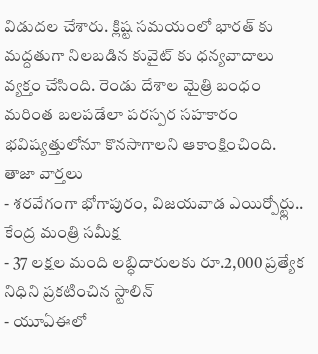విడుదల చేశారు. క్లిష్ట సమయంలో భారత్ కు మద్దతుగా నిలబడిన కువైట్ కు ధన్యవాదాలు వ్యక్తం చేసింది. రెండు దేశాల మైత్రి బంధం మరింత బలపడేలా పరస్పర సహకారం భవిష్యత్తులోనూ కొనసాగాలని ఆకాంక్షించింది.
తాజా వార్తలు
- శరవేగంగా భోగాపురం, విజయవాడ ఎయిర్పోర్ట్లు.. కేంద్ర మంత్రి సమీక్ష
- 37 లక్షల మంది లబ్ధిదారులకు రూ.2,000 ప్రత్యేక నిధిని ప్రకటించిన స్టాలిన్
- యూఏఈలో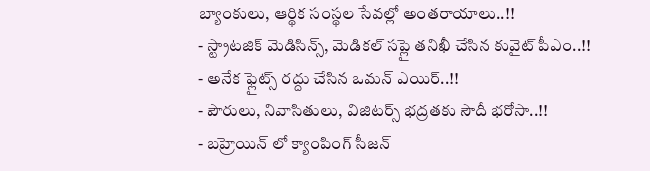బ్యాంకులు, ఆర్థిక సంస్థల సేవల్లో అంతరాయాలు..!!
- స్ట్రాటజిక్ మెడిసిన్స్, మెడికల్ సప్లై తనిఖీ చేసిన కువైట్ పీఎం..!!
- అనేక ఫ్లైట్స్ రద్దు చేసిన ఒమన్ ఎయిర్..!!
- పౌరులు, నివాసితులు, విజిటర్స్ భద్రతకు సౌదీ భరోసా..!!
- బహ్రెయిన్ లో క్యాంపింగ్ సీజన్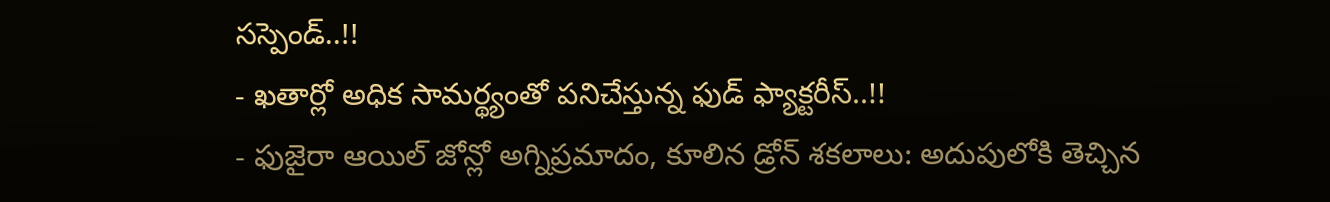సస్పెండ్..!!
- ఖతార్లో అధిక సామర్థ్యంతో పనిచేస్తున్న ఫుడ్ ఫ్యాక్టరీస్..!!
- ఫుజైరా ఆయిల్ జోన్లో అగ్నిప్రమాదం, కూలిన డ్రోన్ శకలాలు: అదుపులోకి తెచ్చిన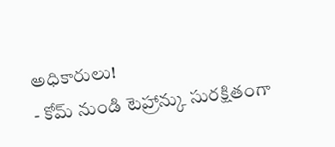అధికారులు!
- కోమ్ నుండి టెహ్రాన్కు సురక్షితంగా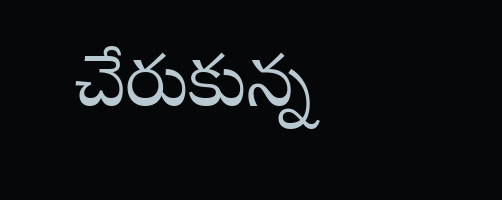చేరుకున్న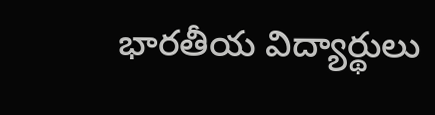భారతీయ విద్యార్థులు